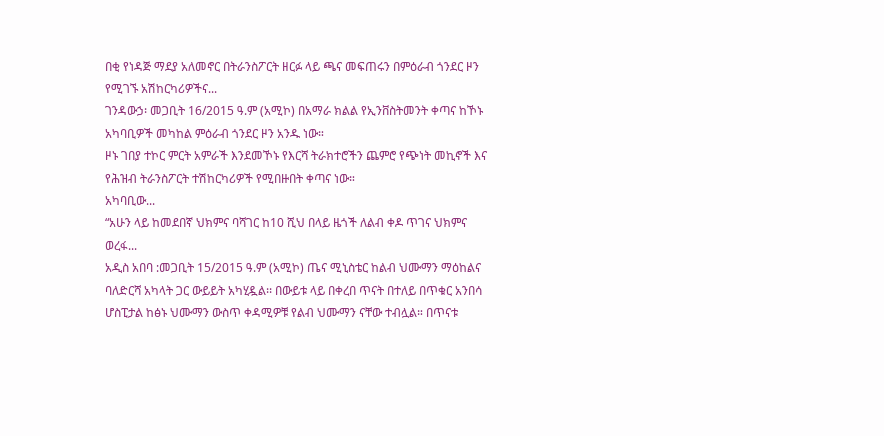በቂ የነዳጅ ማደያ አለመኖር በትራንስፖርት ዘርፉ ላይ ጫና መፍጠሩን በምዕራብ ጎንደር ዞን የሚገኙ አሽከርካሪዎችና...
ገንዳውኃ፡ መጋቢት 16/2015 ዓ.ም (አሚኮ) በአማራ ክልል የኢንቨስትመንት ቀጣና ከኾኑ አካባቢዎች መካከል ምዕራብ ጎንደር ዞን አንዱ ነው።
ዞኑ ገበያ ተኮር ምርት አምራች እንደመኾኑ የእርሻ ትራክተሮችን ጨምሮ የጭነት መኪኖች እና የሕዝብ ትራንስፖርት ተሽከርካሪዎች የሚበዙበት ቀጣና ነው።
አካባቢው...
“አሁን ላይ ከመደበኛ ህክምና ባሻገር ከ10 ሺህ በላይ ዜጎች ለልብ ቀዶ ጥገና ህክምና ወረፋ...
አዲስ አበባ :መጋቢት 15/2015 ዓ.ም (አሚኮ) ጤና ሚኒስቴር ከልብ ህሙማን ማዕከልና ባለድርሻ አካላት ጋር ውይይት አካሂዷል፡፡ በውይቱ ላይ በቀረበ ጥናት በተለይ በጥቁር አንበሳ ሆስፒታል ከፅኑ ህሙማን ውስጥ ቀዳሚዎቹ የልብ ህሙማን ናቸው ተብሏል። በጥናቱ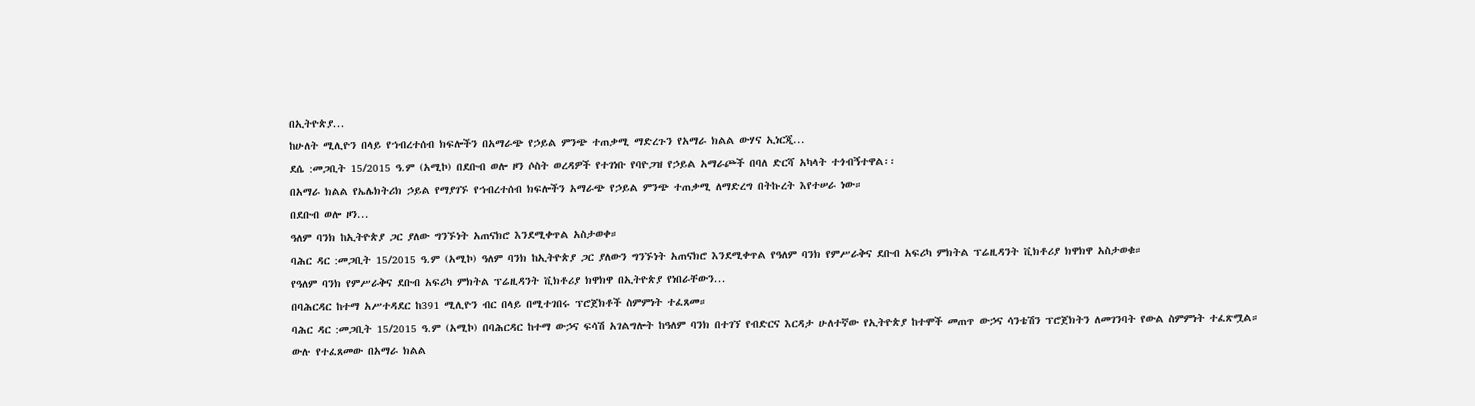በኢትዮጵያ...
ከሁለት ሚሊዮን በላይ የኀብረተሰብ ክፍሎችን በአማራጭ የኃይል ምንጭ ተጠቃሚ ማድረጉን የአማራ ክልል ውሃና ኢነርጂ...
ደሴ :መጋቢት 15/2015 ዓ.ም (አሚኮ) በደቡብ ወሎ ዞን ሶስት ወረዳዎች የተገነቡ የባዮጋዝ የኃይል አማራጮች በባለ ድርሻ አካላት ተጎብኝተዋል፡፡
በአማራ ክልል የኤሌክትሪክ ኃይል የማያገኙ የኀብረተሰብ ክፍሎችን አማራጭ የኃይል ምንጭ ተጠቃሚ ለማድረግ በትኩረት እየተሠራ ነው።
በደቡብ ወሎ ዞን...
ዓለም ባንክ ከኢትዮጵያ ጋር ያለው ግንኙነት አጠናክሮ እንደሚቀጥል አስታወቀ።
ባሕር ዳር :መጋቢት 15/2015 ዓ.ም (አሚኮ) ዓለም ባንክ ከኢትዮጵያ ጋር ያለውን ግንኙነት አጠናክሮ እንደሚቀጥል የዓለም ባንክ የምሥራቅና ደቡብ አፍሪካ ምክትል ፕሬዚዳንት ቪክቶሪያ ክዋክዋ አስታወቁ።
የዓለም ባንክ የምሥራቅና ደቡብ አፍሪካ ምክትል ፕሬዚዳንት ቪክቶሪያ ክዋክዋ በኢትዮጵያ የነበራቸውን...
በባሕርዳር ከተማ አሥተዳደር ከ391 ሚሊዮን ብር በላይ በሚተገበሩ ፕሮጀክቶች ስምምነት ተፈጸመ።
ባሕር ዳር :መጋቢት 15/2015 ዓ.ም (አሚኮ) በባሕርዳር ከተማ ውኃና ፍሳሽ አገልግሎት ከዓለም ባንክ በተገኘ የብድርና እርዳታ ሁለተኛው የኢትዮጵያ ከተሞች መጠጥ ውኃና ሳንቴሽን ፕሮጀክትን ለመገንባት የውል ስምምነት ተፈጽሟል።
ውሉ የተፈጸመው በአማራ ክልል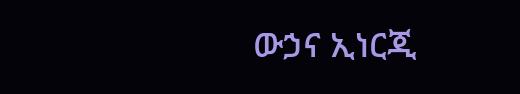ውኃና ኢነርጂ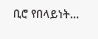ቢሮ የበላይነት...